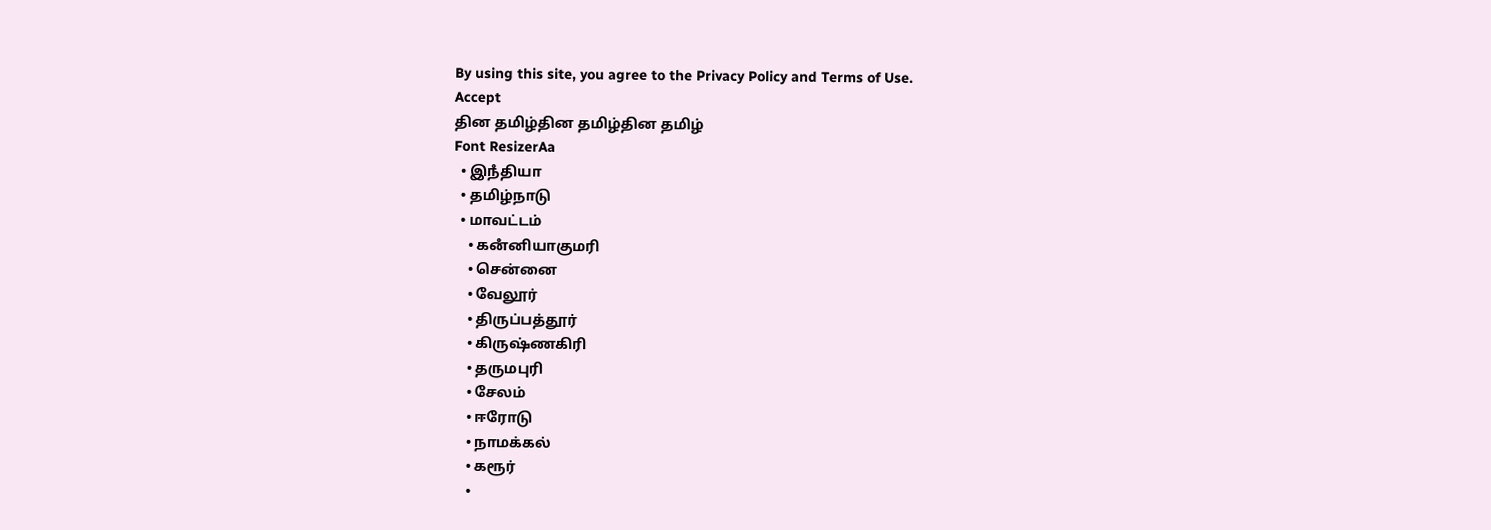By using this site, you agree to the Privacy Policy and Terms of Use.
Accept
தின தமிழ்தின தமிழ்தின தமிழ்
Font ResizerAa
  • இநஂதியா
  • தமிழ்நாடு
  • மாவட்டம்
    • கனஂனியாகுமரி
    • சென்னை
    • வேலூர்
    • திருப்பத்தூர்
    • கிருஷ்ணகிரி
    • தருமபுரி
    • சேலம்
    • ஈரோடு
    • நாமக்கல்
    • கரூர்
    •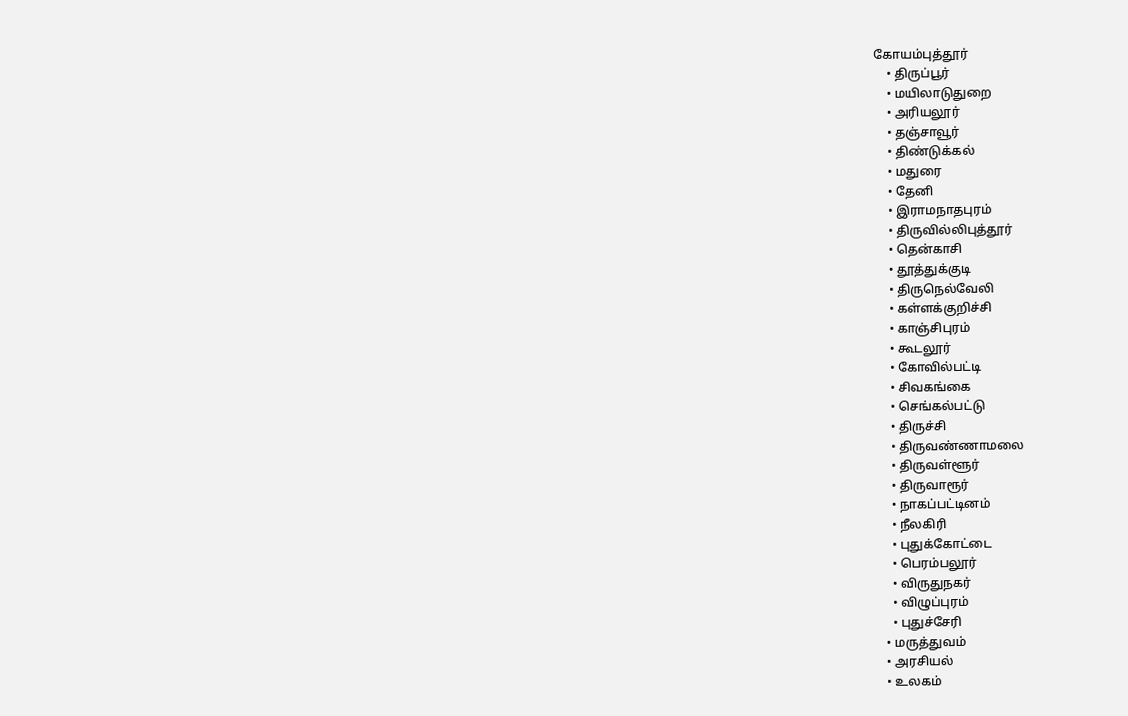கோயம்புத்தூர்
    • திருப்பூர்
    • மயிலாடுதுறை
    • அரியலூர்
    • தஞ்சாவூர்
    • திண்டுக்கல்
    • மதுரை
    • தேனி
    • இராமநாதபுரம்
    • திருவில்லிபுத்தூர்
    • தென்காசி
    • தூத்துக்குடி
    • திருநெல்வேலி
    • கள்ளக்குறிச்சி
    • காஞ்சிபுரம்
    • கூடலூர்
    • கோவில்பட்டி
    • சிவகங்கை
    • செங்கல்பட்டு
    • திருச்சி
    • திருவண்ணாமலை
    • திருவள்ளூர்
    • திருவாரூர்
    • நாகப்பட்டினம்
    • நீலகிரி
    • புதுக்கோட்டை
    • பெரம்பலூர்
    • விருதுநகர்
    • விழுப்புரம்
    • புதுச்சேரி
  • மருத்துவம்
  • அரசியல்
  • உலகம்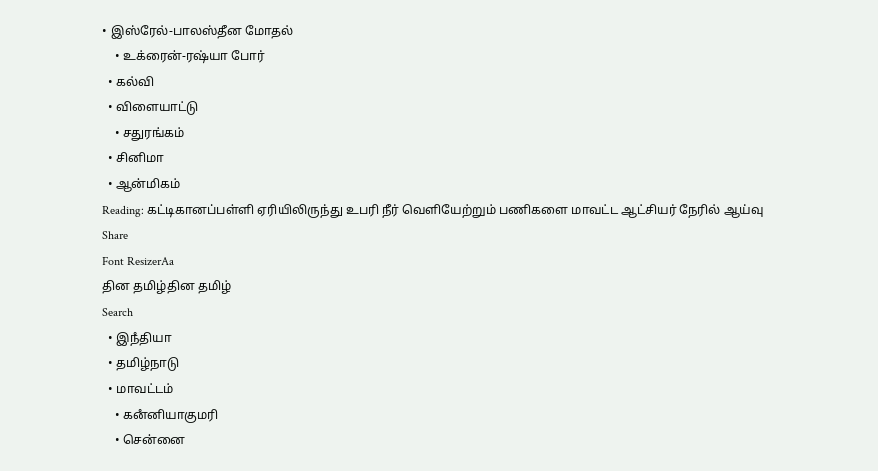• இஸ்ரேல்-பாலஸ்தீன மோதல்
    • உக்ரைன்-ரஷ்யா போர்
  • கல்வி
  • விளையாட்டு
    • சதுரங்கம்
  • சினிமா
  • ஆன்மிகம்
Reading: கட்டிகானப்பள்ளி ஏரியிலிருந்து உபரி நீர் வெளியேற்றும் பணிகளை மாவட்ட ஆட்சியர் நேரில் ஆய்வு
Share
Font ResizerAa
தின தமிழ்தின தமிழ்
Search
  • இநஂதியா
  • தமிழ்நாடு
  • மாவட்டம்
    • கனஂனியாகுமரி
    • சென்னை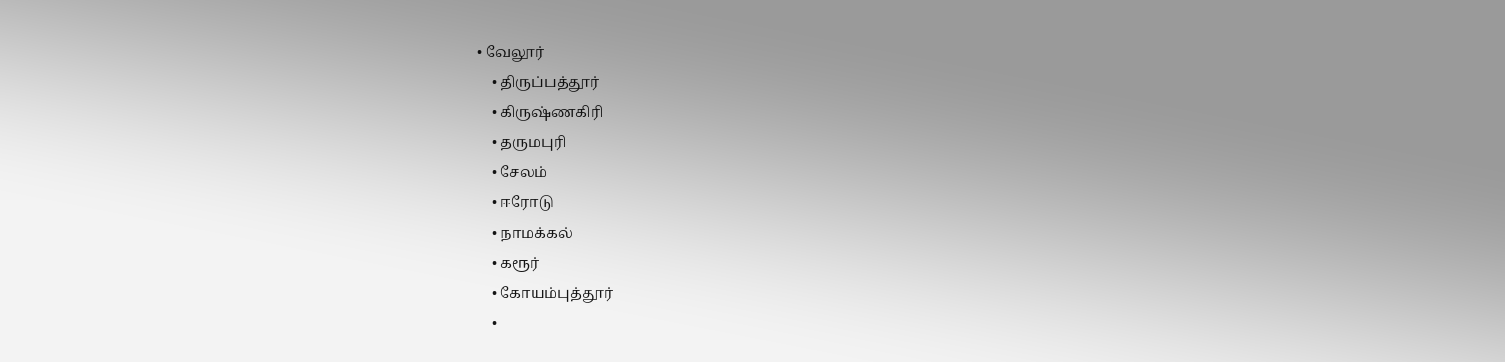• வேலூர்
    • திருப்பத்தூர்
    • கிருஷ்ணகிரி
    • தருமபுரி
    • சேலம்
    • ஈரோடு
    • நாமக்கல்
    • கரூர்
    • கோயம்புத்தூர்
    •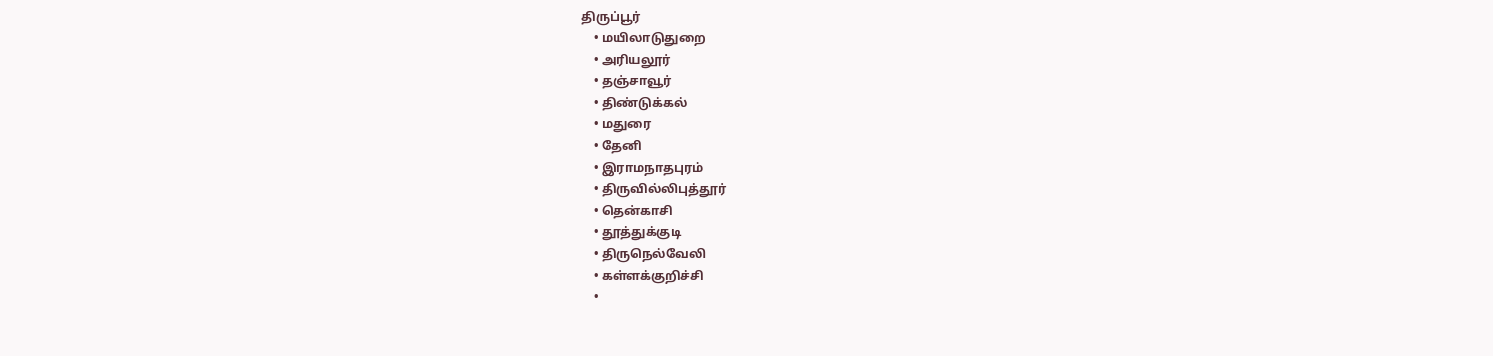திருப்பூர்
    • மயிலாடுதுறை
    • அரியலூர்
    • தஞ்சாவூர்
    • திண்டுக்கல்
    • மதுரை
    • தேனி
    • இராமநாதபுரம்
    • திருவில்லிபுத்தூர்
    • தென்காசி
    • தூத்துக்குடி
    • திருநெல்வேலி
    • கள்ளக்குறிச்சி
    •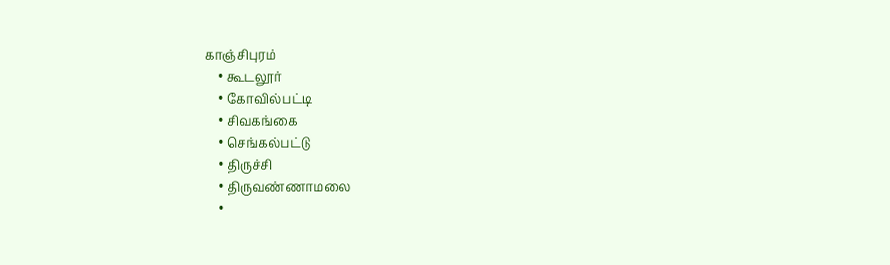காஞ்சிபுரம்
    • கூடலூர்
    • கோவில்பட்டி
    • சிவகங்கை
    • செங்கல்பட்டு
    • திருச்சி
    • திருவண்ணாமலை
    •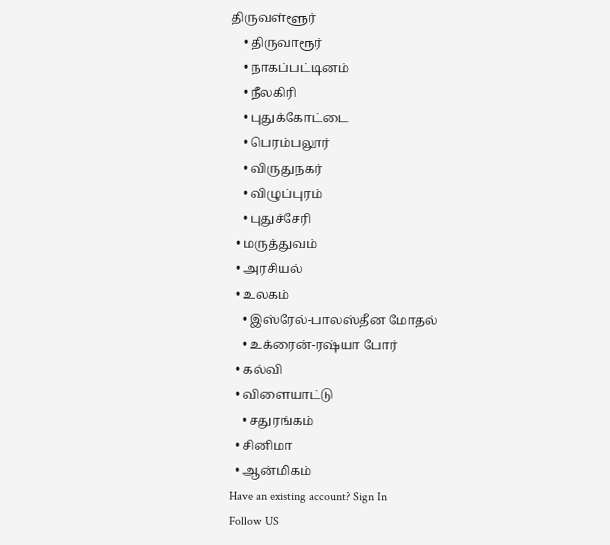திருவள்ளூர்
    • திருவாரூர்
    • நாகப்பட்டினம்
    • நீலகிரி
    • புதுக்கோட்டை
    • பெரம்பலூர்
    • விருதுநகர்
    • விழுப்புரம்
    • புதுச்சேரி
  • மருத்துவம்
  • அரசியல்
  • உலகம்
    • இஸ்ரேல்-பாலஸ்தீன மோதல்
    • உக்ரைன்-ரஷ்யா போர்
  • கல்வி
  • விளையாட்டு
    • சதுரங்கம்
  • சினிமா
  • ஆன்மிகம்
Have an existing account? Sign In
Follow US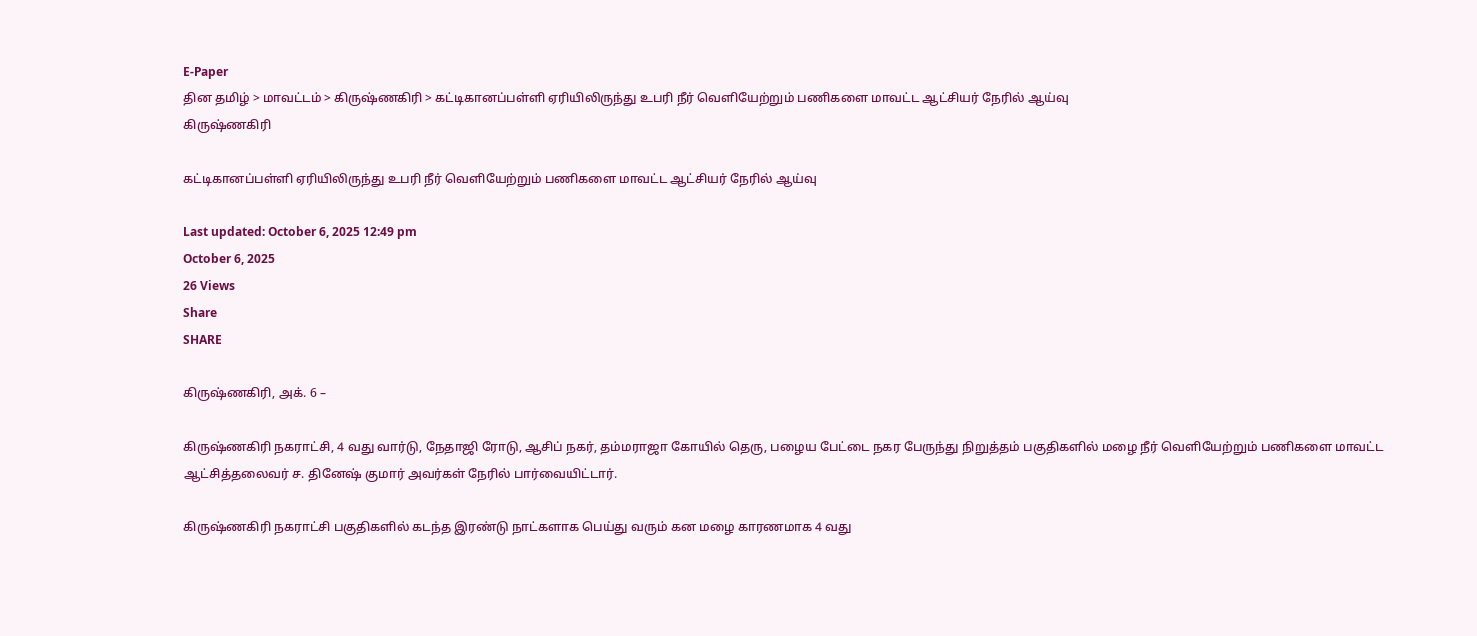E-Paper
தின தமிழ் > மாவட்டம் > கிருஷ்ணகிரி > கட்டிகானப்பள்ளி ஏரியிலிருந்து உபரி நீர் வெளியேற்றும் பணிகளை மாவட்ட ஆட்சியர் நேரில் ஆய்வு
கிருஷ்ணகிரி

கட்டிகானப்பள்ளி ஏரியிலிருந்து உபரி நீர் வெளியேற்றும் பணிகளை மாவட்ட ஆட்சியர் நேரில் ஆய்வு

Last updated: October 6, 2025 12:49 pm
October 6, 2025
26 Views
Share
SHARE

கிருஷ்ணகிரி, அக். 6 –

கிருஷ்ணகிரி நகராட்சி, 4 வது வார்டு, நேதாஜி ரோடு, ஆசிப் நகர், தம்மராஜா கோயில் தெரு, பழைய பேட்டை நகர பேருந்து நிறுத்தம் பகுதிகளில் மழை நீர் வெளியேற்றும் பணிகளை மாவட்ட ஆட்சித்தலைவர் ச. தினேஷ் குமார் அவர்கள் நேரில் பார்வையிட்டார்.

கிருஷ்ணகிரி நகராட்சி பகுதிகளில் கடந்த இரண்டு நாட்களாக பெய்து வரும் கன மழை காரணமாக 4 வது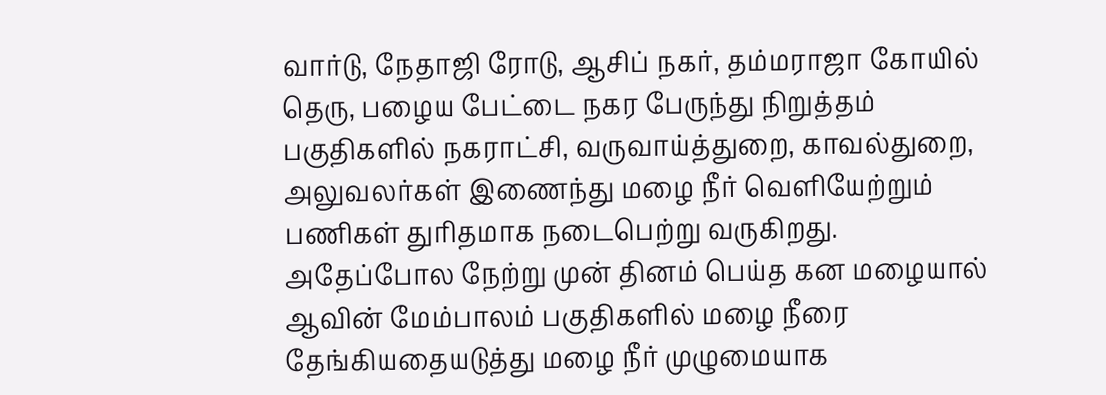வார்டு, நேதாஜி ரோடு, ஆசிப் நகர், தம்மராஜா கோயில் தெரு, பழைய பேட்டை நகர பேருந்து நிறுத்தம் பகுதிகளில் நகராட்சி, வருவாய்த்துறை, காவல்துறை, அலுவலர்கள் இணைந்து மழை நீர் வெளியேற்றும் பணிகள் துரிதமாக நடைபெற்று வருகிறது. அதேப்போல நேற்று முன் தினம் பெய்த கன மழையால் ஆவின் மேம்பாலம் பகுதிகளில் மழை நீரை தேங்கியதையடுத்து மழை நீர் முழுமையாக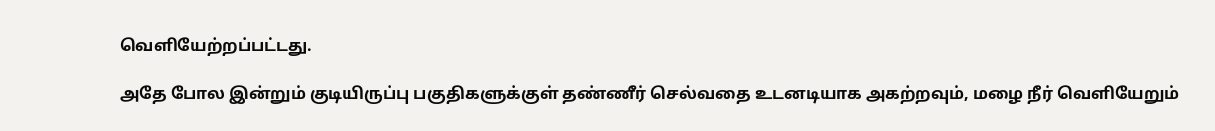வெளியேற்றப்பட்டது.

அதே போல இன்றும் குடியிருப்பு பகுதிகளுக்குள் தண்ணீர் செல்வதை உடனடியாக அகற்றவும், மழை நீர் வெளியேறும்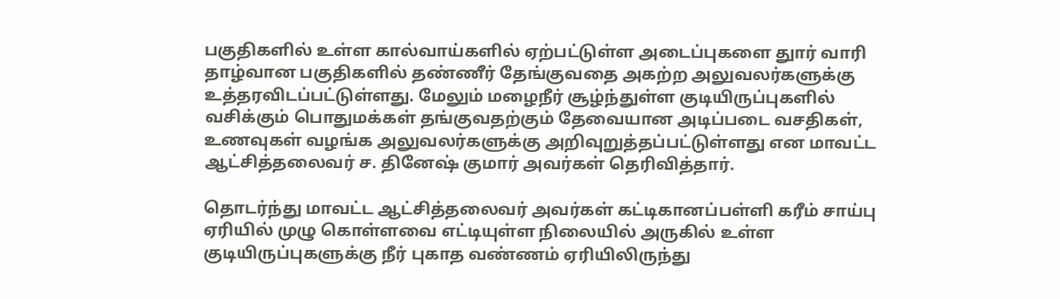பகுதிகளில் உள்ள கால்வாய்களில் ஏற்பட்டுள்ள அடைப்புகளை துார் வாரி தாழ்வான பகுதிகளில் தண்ணீர் தேங்குவதை அகற்ற அலுவலர்களுக்கு உத்தரவிடப்பட்டுள்ளது. மேலும் மழைநீர் சூழ்ந்துள்ள குடியிருப்புகளில் வசிக்கும் பொதுமக்கள் தங்குவதற்கும் தேவையான அடிப்படை வசதிகள், உணவுகள் வழங்க அலுவலர்களுக்கு அறிவுறுத்தப்பட்டுள்ளது என மாவட்ட ஆட்சித்தலைவர் ச. தினேஷ் குமார் அவர்கள் தெரிவித்தார்.

தொடர்ந்து மாவட்ட ஆட்சித்தலைவர் அவர்கள் கட்டிகானப்பள்ளி கரீம் சாய்பு ஏரியில் முழு கொள்ளவை எட்டியுள்ள நிலையில் அருகில் உள்ள குடியிருப்புகளுக்கு நீர் புகாத வண்ணம் ஏரியிலிருந்து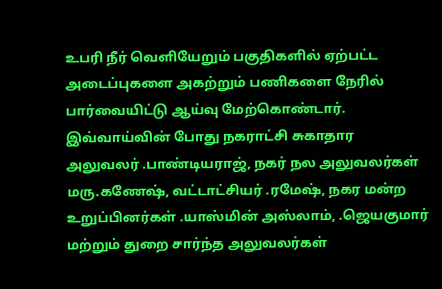உபரி நீர் வெளியேறும் பகுதிகளில் ஏற்பட்ட அடைப்புகளை அகற்றும் பணிகளை நேரில் பார்வையிட்டு ஆய்வு மேற்கொண்டார்.
இவ்வாய்வின் போது நகராட்சி சுகாதார அலுவலர் .பாண்டியராஜ், நகர் நல அலுவலர்கள் மரு.கணேஷ், வட்டாட்சியர் .ரமேஷ், நகர மன்ற உறுப்பினர்கள் .யாஸ்மின் அஸ்லாம், .ஜெயகுமார் மற்றும் துறை சார்ந்த அலுவலர்கள்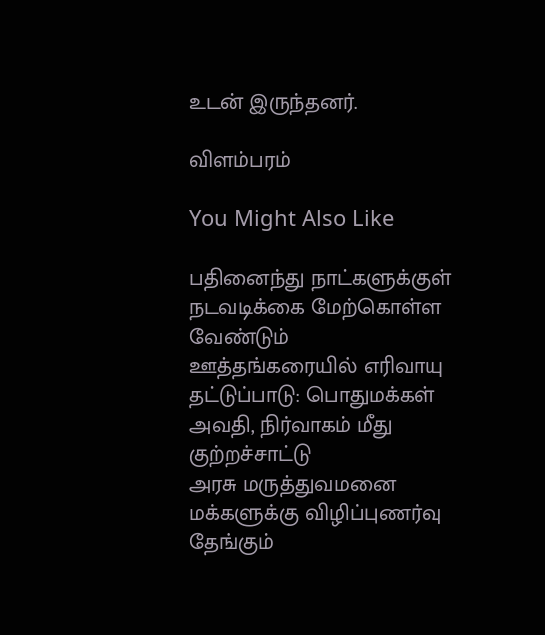உடன் இருந்தனர்.

விளம்பரம்

You Might Also Like

பதினைந்து நாட்களுக்குள் நடவடிக்கை மேற்கொள்ள வேண்டும்
ஊத்தங்கரையில் எரிவாயு தட்டுப்பாடு: பொதுமக்கள் அவதி, நிர்வாகம் மீது குற்றச்சாட்டு
அரசு மருத்துவமனை மக்களுக்கு விழிப்புணர்வு
தேங்கும்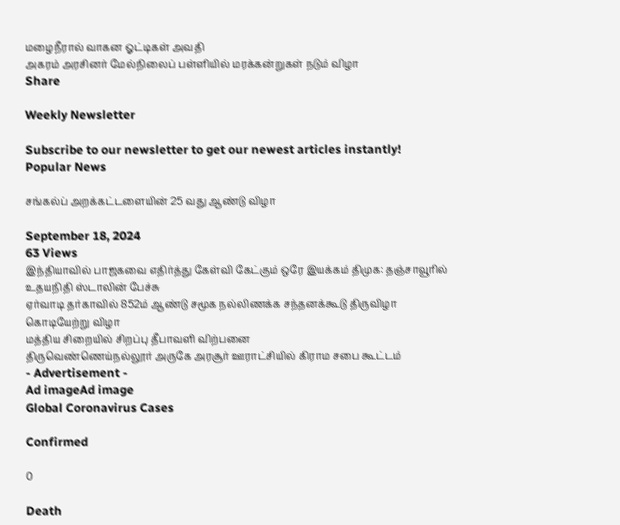மழைநீரால் வாகன ஓட்டிகள் அவதி
அகரம் அரசினர் மேல்நிலைப் பள்ளியில் மரக்கன்றுகள் நடும் விழா
Share

Weekly Newsletter

Subscribe to our newsletter to get our newest articles instantly!
Popular News

சங்கல்ப் அறக்கட்டளையின் 25 வது ஆண்டு விழா

September 18, 2024
63 Views
இந்தியாவில் பாஜகவை எதிர்த்து கேள்வி கேட்கும் ஒரே இயக்கம் திமுக: தஞ்சாவூரில் உதயநிதி ஸ்டாலின் பேச்சு
ஏர்வாடி தர்காவில் 852ம் ஆண்டு சமூக நல்லிணக்க சந்தனக்கூடு திருவிழா கொடியேற்று விழா
மத்திய சிறையில் சிறப்பு தீபாவளி விற்பனை
திருவெண்ணெய்நல்லூர் அருகே அரசூர் ஊராட்சியில் கிராம சபை கூட்டம்
- Advertisement -
Ad imageAd image
Global Coronavirus Cases

Confirmed

0

Death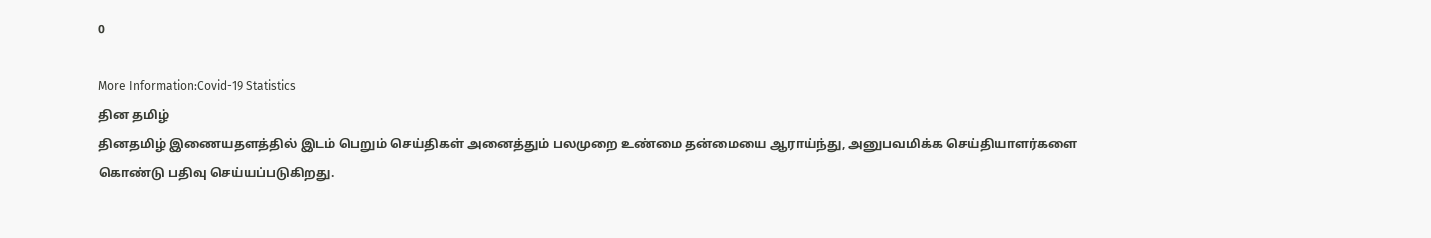0

More Information:Covid-19 Statistics
தின தமிழ்
தினதமிழ் இணையதளத்தில் இடம் பெறும் செய்திகள் அனைத்தும் பலமுறை உண்மை தன்மையை ஆராய்ந்து, அனுபவமிக்க செய்தியாளர்களை கொண்டு பதிவு செய்யப்படுகிறது.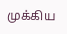முக்கிய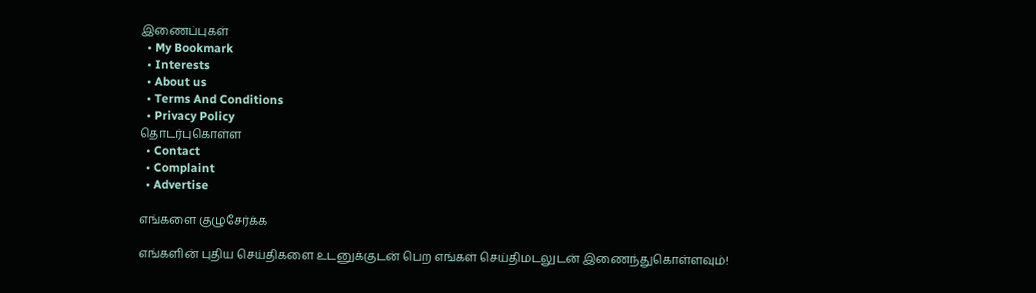இணைப்புகள்
  • My Bookmark
  • Interests
  • About us
  • Terms And Conditions
  • Privacy Policy
தொடர்புகொள்ள
  • Contact
  • Complaint
  • Advertise

எங்களை குழுசேர்க்க

எங்களின் புதிய செய்திகளை உடனுக்குடன் பெற எங்கள் செய்திமடலுடன் இணைந்துகொள்ளவும்!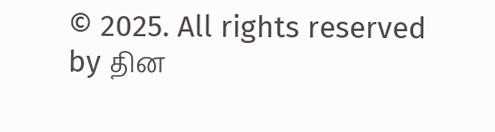© 2025. All rights reserved by தின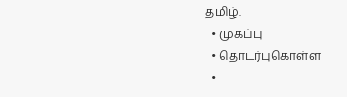தமிழ்.
  • முகப்பு
  • தொடர்புகொள்ள
  •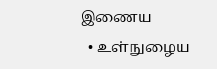இணைய
  • உள்நுழைய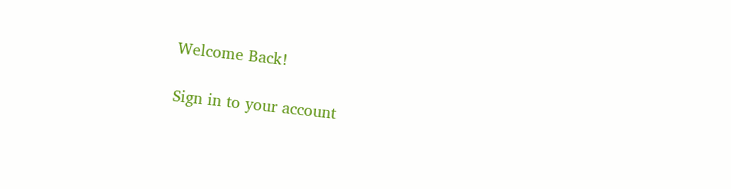Welcome Back!

Sign in to your account